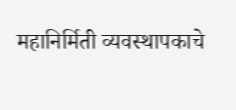महानिर्मिती व्यवस्थापकाचे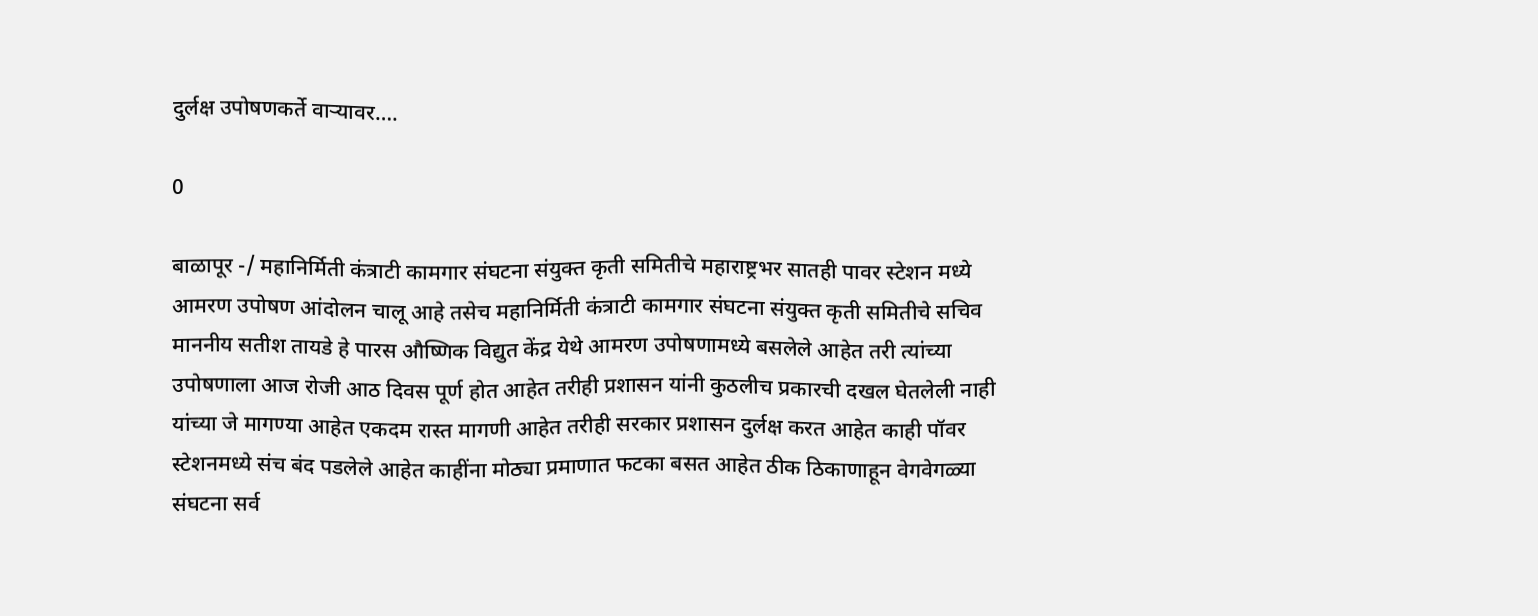दुर्लक्ष उपोषणकर्ते वाऱ्यावर….

0

बाळापूर -/ महानिर्मिती कंत्राटी कामगार संघटना संयुक्त कृती समितीचे महाराष्ट्रभर सातही पावर स्टेशन मध्ये आमरण उपोषण आंदोलन चालू आहे तसेच महानिर्मिती कंत्राटी कामगार संघटना संयुक्त कृती समितीचे सचिव माननीय सतीश तायडे हे पारस औष्णिक विद्युत केंद्र येथे आमरण उपोषणामध्ये बसलेले आहेत तरी त्यांच्या उपोषणाला आज रोजी आठ दिवस पूर्ण होत आहेत तरीही प्रशासन यांनी कुठलीच प्रकारची दखल घेतलेली नाही यांच्या जे मागण्या आहेत एकदम रास्त मागणी आहेत तरीही सरकार प्रशासन दुर्लक्ष करत आहेत काही पॉवर स्टेशनमध्ये संच बंद पडलेले आहेत काहींना मोठ्या प्रमाणात फटका बसत आहेत ठीक ठिकाणाहून वेगवेगळ्या संघटना सर्व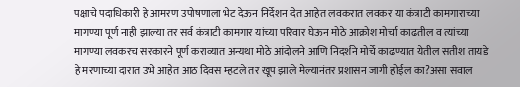पक्षाचे पदाधिकारी हे आमरण उपोषणाला भेट देऊन निर्देशन देत आहेत लवकरात लवकर या कंत्राटी कामगाराच्या मागण्या पूर्ण नाही झाल्या तर सर्व कंत्राटी कामगार यांच्या परिवार घेऊन मोठे आक्रोश मोर्चा काढतील व त्यांच्या मागण्या लवकरच सरकारने पूर्ण कराव्यात अन्यथा मोठे आंदोलने आणि निदर्शने मोर्चे काढण्यात येतील सतीश तायडे हे मरणाच्या दारात उभे आहेत आठ दिवस म्हटले तर खूप झाले मेल्यानंतर प्रशासन जागी होईल का?असा सवाल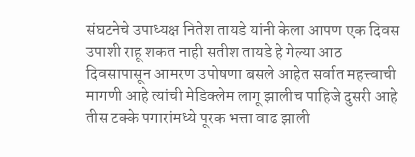संघटनेचे उपाध्यक्ष नितेश तायडे यांनी केला आपण एक दिवस उपाशी राहू शकत नाही सतीश तायडे हे गेल्या आठ दिवसापासून आमरण उपोषणा बसले आहेत सर्वात महत्त्वाची मागणी आहे त्यांची मेडिक्लेम लागू झालीच पाहिजे दुसरी आहे तीस टक्के पगारांमध्ये पूरक भत्ता वाढ झाली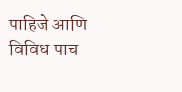पाहिजे आणि विविध पाच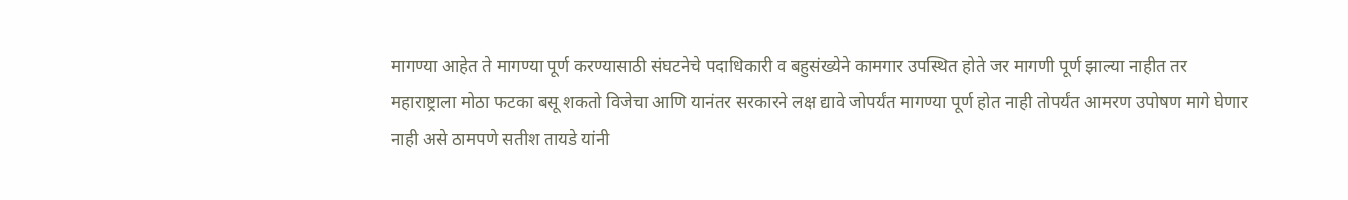मागण्या आहेत ते मागण्या पूर्ण करण्यासाठी संघटनेचे पदाधिकारी व बहुसंख्येने कामगार उपस्थित होते जर मागणी पूर्ण झाल्या नाहीत तर महाराष्ट्राला मोठा फटका बसू शकतो विजेचा आणि यानंतर सरकारने लक्ष द्यावे जोपर्यंत मागण्या पूर्ण होत नाही तोपर्यंत आमरण उपोषण मागे घेणार नाही असे ठामपणे सतीश तायडे यांनी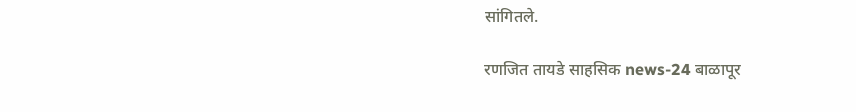सांगितले.

रणजित तायडे साहसिक news-24 बाळापूर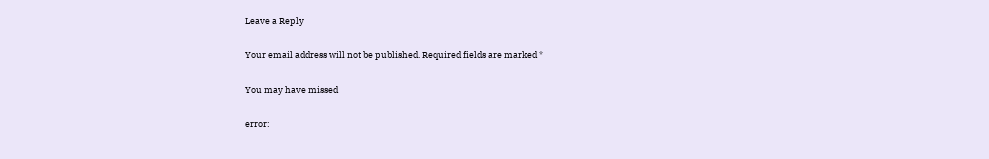Leave a Reply

Your email address will not be published. Required fields are marked *

You may have missed

error: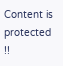Content is protected !!